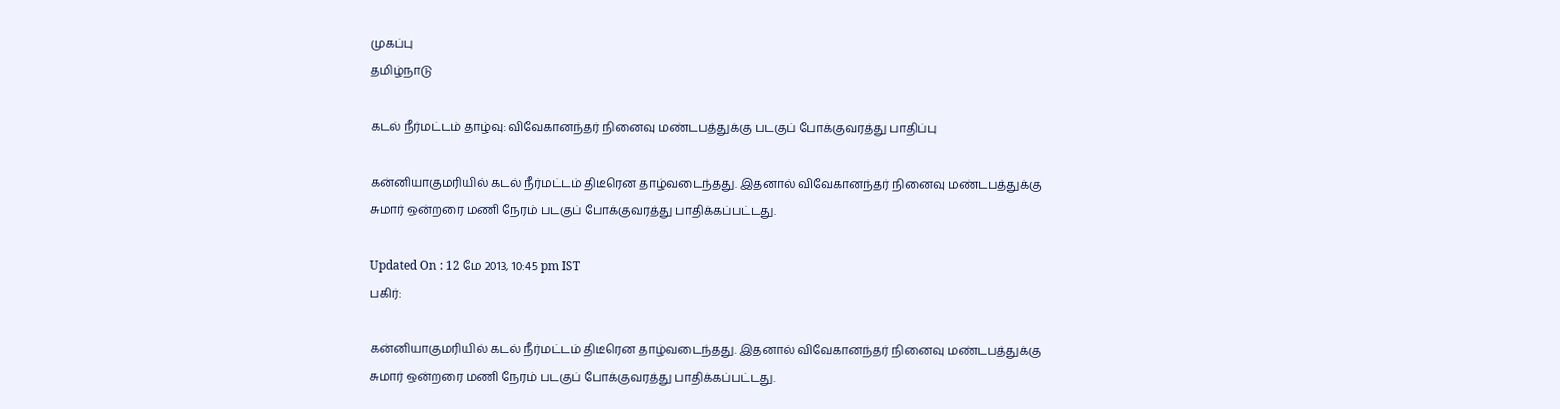முகப்பு
தமிழ்நாடு

கடல் நீர்மட்டம் தாழ்வு: விவேகானந்தர் நினைவு மண்டபத்துக்கு படகுப் போக்குவரத்து பாதிப்பு

கன்னியாகுமரியில் கடல் நீர்மட்டம் திடீரென தாழ்வடைந்தது. இதனால் விவேகானந்தர் நினைவு மண்டபத்துக்கு சுமார் ஒன்றரை மணி நேரம் படகுப் போக்குவரத்து பாதிக்கப்பட்டது.

Updated On : 12 மே 2013, 10:45 pm IST
பகிர்:

கன்னியாகுமரியில் கடல் நீர்மட்டம் திடீரென தாழ்வடைந்தது. இதனால் விவேகானந்தர் நினைவு மண்டபத்துக்கு சுமார் ஒன்றரை மணி நேரம் படகுப் போக்குவரத்து பாதிக்கப்பட்டது.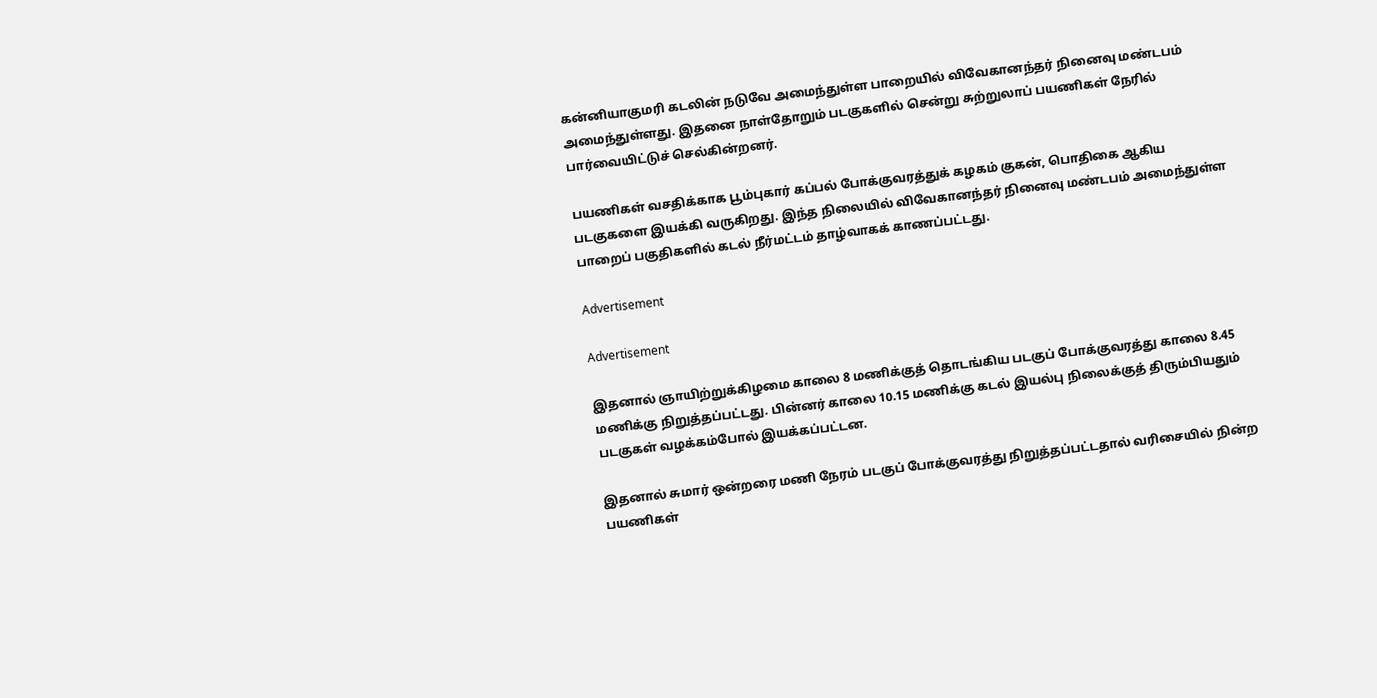கன்னியாகுமரி கடலின் நடுவே அமைந்துள்ள பாறையில் விவேகானந்தர் நினைவு மண்டபம் அமைந்துள்ளது. இதனை நாள்தோறும் படகுகளில் சென்று சுற்றுலாப் பயணிகள் நேரில் பார்வையிட்டுச் செல்கின்றனர்.

பயணிகள் வசதிக்காக பூம்புகார் கப்பல் போக்குவரத்துக் கழகம் குகன், பொதிகை ஆகிய படகுகளை இயக்கி வருகிறது. இந்த நிலையில் விவேகானந்தர் நினைவு மண்டபம் அமைந்துள்ள பாறைப் பகுதிகளில் கடல் நீர்மட்டம் தாழ்வாகக் காணப்பட்டது.

Advertisement

Advertisement

இதனால் ஞாயிற்றுக்கிழமை காலை 8 மணிக்குத் தொடங்கிய படகுப் போக்குவரத்து காலை 8.45 மணிக்கு நிறுத்தப்பட்டது. பின்னர் காலை 10.15 மணிக்கு கடல் இயல்பு நிலைக்குத் திரும்பியதும் படகுகள் வழக்கம்போல் இயக்கப்பட்டன.

இதனால் சுமார் ஒன்றரை மணி நேரம் படகுப் போக்குவரத்து நிறுத்தப்பட்டதால் வரிசையில் நின்ற பயணிகள்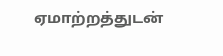ஏமாற்றத்துடன்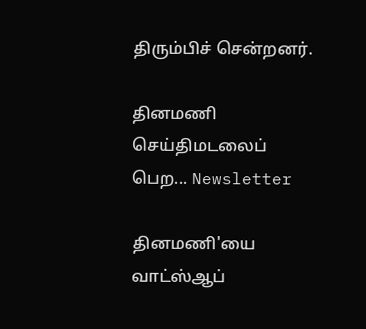திரும்பிச் சென்றனர்.

தினமணி செய்திமடலைப் பெற... Newsletter

தினமணி'யை வாட்ஸ்ஆப்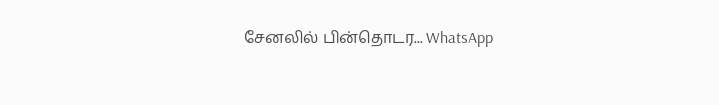சேனலில் பின்தொடர... WhatsApp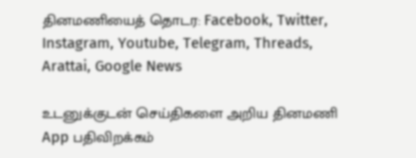தினமணியைத் தொடர: Facebook, Twitter, Instagram, Youtube, Telegram, Threads, Arattai, Google News

உடனுக்குடன் செய்திகளை அறிய தினமணி App பதிவிறக்கம்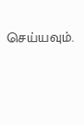செய்யவும்.